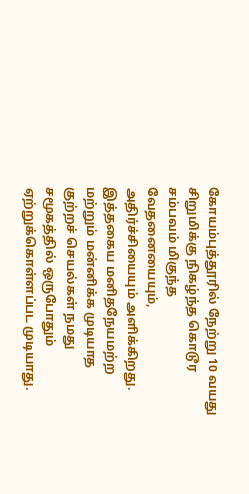கோயம்புத்தூரில் நேற்று 10 வயது சிறுமிக்கு நிகழ்ந்த கொடூர சம்பவம் மிகுந்த வேதனையையும், அதிர்ச்சியையும் அளிக்கிறது. இத்தகைய மனிதநேயமற்ற மற்றும் மன்னிக்க முடியாத குற்றச் செயல்கள் நமது சமூகத்தில் ஒருபோதும் ஏற்றுக்கொள்ளப்பட முடியாது.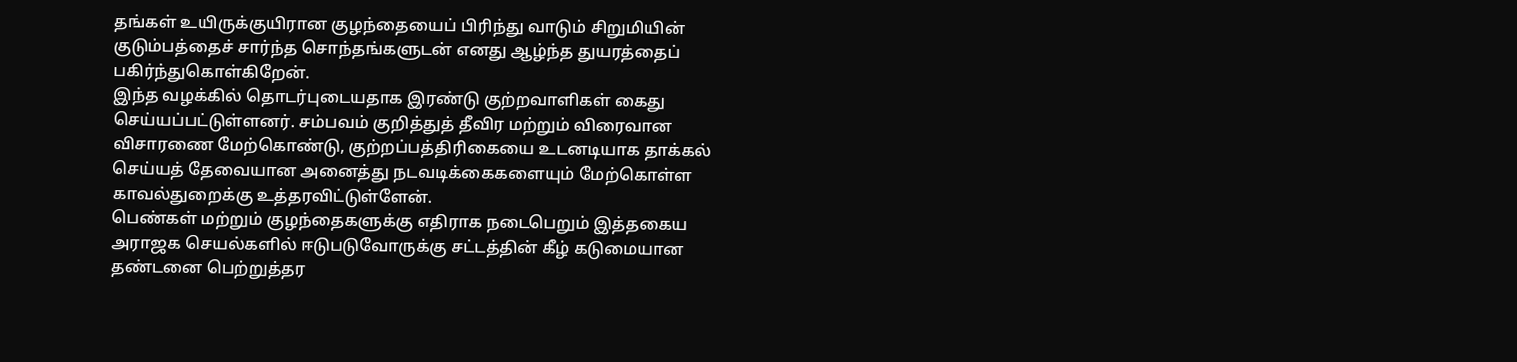தங்கள் உயிருக்குயிரான குழந்தையைப் பிரிந்து வாடும் சிறுமியின் குடும்பத்தைச் சார்ந்த சொந்தங்களுடன் எனது ஆழ்ந்த துயரத்தைப் பகிர்ந்துகொள்கிறேன்.
இந்த வழக்கில் தொடர்புடையதாக இரண்டு குற்றவாளிகள் கைது செய்யப்பட்டுள்ளனர். சம்பவம் குறித்துத் தீவிர மற்றும் விரைவான விசாரணை மேற்கொண்டு, குற்றப்பத்திரிகையை உடனடியாக தாக்கல் செய்யத் தேவையான அனைத்து நடவடிக்கைகளையும் மேற்கொள்ள காவல்துறைக்கு உத்தரவிட்டுள்ளேன்.
பெண்கள் மற்றும் குழந்தைகளுக்கு எதிராக நடைபெறும் இத்தகைய அராஜக செயல்களில் ஈடுபடுவோருக்கு சட்டத்தின் கீழ் கடுமையான தண்டனை பெற்றுத்தர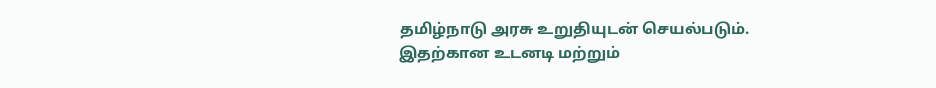தமிழ்நாடு அரசு உறுதியுடன் செயல்படும். இதற்கான உடனடி மற்றும்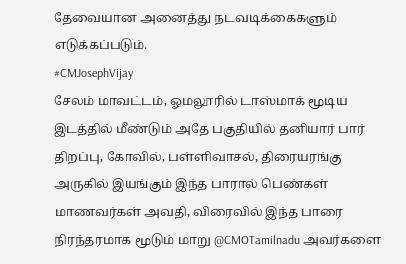தேவையான அனைத்து நடவடிக்கைகளும் எடுக்கப்படும்.
#CMJosephVijay
சேலம் மாவட்டம், ஓமலூரில் டாஸ்மாக் மூடிய இடத்தில் மீண்டும் அதே பகுதியில் தனியார் பார் திறப்பு, கோவில், பள்ளிவாசல், திரையரங்கு அருகில் இயங்கும் இந்த பாரால் பெண்கள் மாணவர்கள் அவதி, விரைவில் இந்த பாரை நிரந்தரமாக மூடும் மாறு @CMOTamilnadu அவர்களை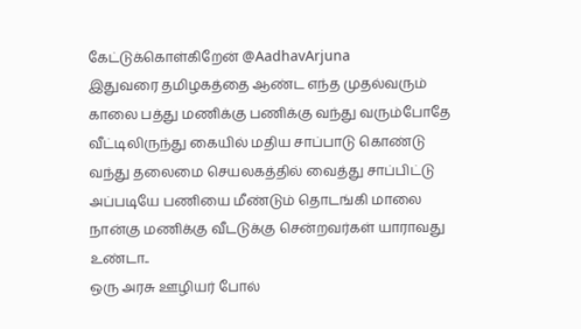கேட்டுக்கொள்கிறேன் @AadhavArjuna
இதுவரை தமிழகத்தை ஆண்ட எந்த முதல்வரும் காலை பத்து மணிக்கு பணிக்கு வந்து வரும்போதே வீட்டிலிருந்து கையில் மதிய சாப்பாடு கொண்டு வந்து தலைமை செயலகத்தில் வைத்து சாப்பிட்டு அப்படியே பணியை மீண்டும் தொடங்கி மாலை நான்கு மணிக்கு வீடடுக்கு சென்றவர்கள் யாராவது உண்டா..
ஒரு அரசு ஊழியர் போல்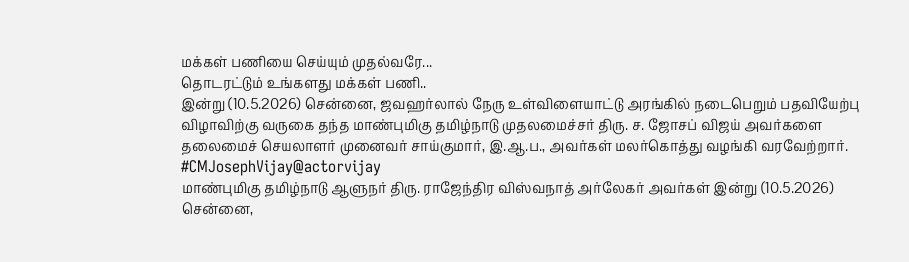மக்கள் பணியை செய்யும் முதல்வரே...
தொடரட்டும் உங்களது மக்கள் பணி..
இன்று (10.5.2026) சென்னை, ஜவஹர்லால் நேரு உள்விளையாட்டு அரங்கில் நடைபெறும் பதவியேற்பு விழாவிற்கு வருகை தந்த மாண்புமிகு தமிழ்நாடு முதலமைச்சர் திரு. ச. ஜோசப் விஜய் அவர்களை தலைமைச் செயலாளர் முனைவர் சாய்குமார், இ.ஆ.ப., அவர்கள் மலர்கொத்து வழங்கி வரவேற்றார்.
#CMJosephVijay@actorvijay
மாண்புமிகு தமிழ்நாடு ஆளுநர் திரு. ராஜேந்திர விஸ்வநாத் அர்லேகர் அவர்கள் இன்று (10.5.2026) சென்னை,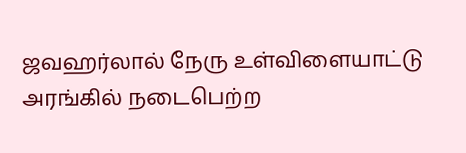ஜவஹர்லால் நேரு உள்விளையாட்டு அரங்கில் நடைபெற்ற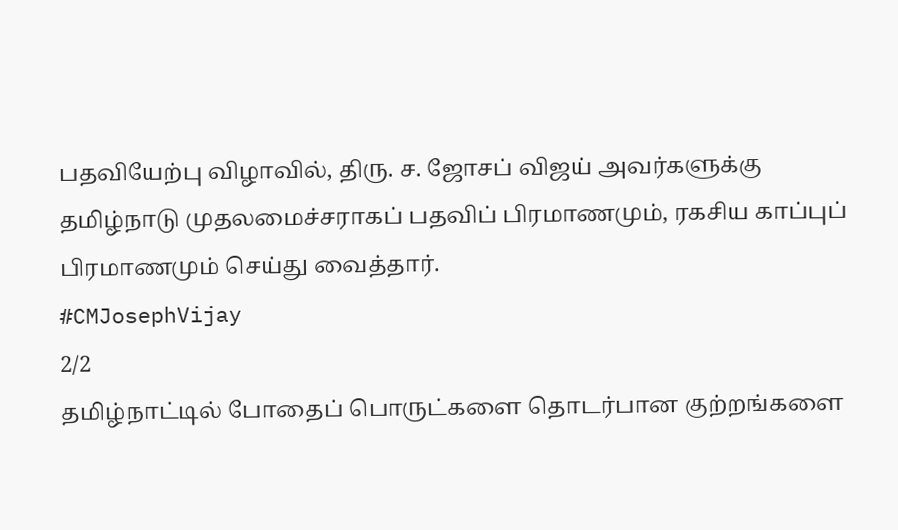பதவியேற்பு விழாவில், திரு. ச. ஜோசப் விஜய் அவர்களுக்கு தமிழ்நாடு முதலமைச்சராகப் பதவிப் பிரமாணமும், ரகசிய காப்புப் பிரமாணமும் செய்து வைத்தார்.
#CMJosephVijay
2/2
தமிழ்நாட்டில் போதைப் பொருட்களை தொடர்பான குற்றங்களை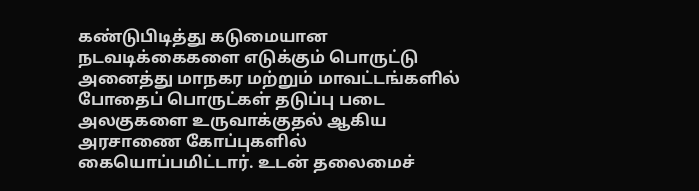கண்டுபிடித்து கடுமையான நடவடிக்கைகளை எடுக்கும் பொருட்டு அனைத்து மாநகர மற்றும் மாவட்டங்களில் போதைப் பொருட்கள் தடுப்பு படை அலகுகளை உருவாக்குதல் ஆகிய அரசாணை கோப்புகளில் கையொப்பமிட்டார். உடன் தலைமைச்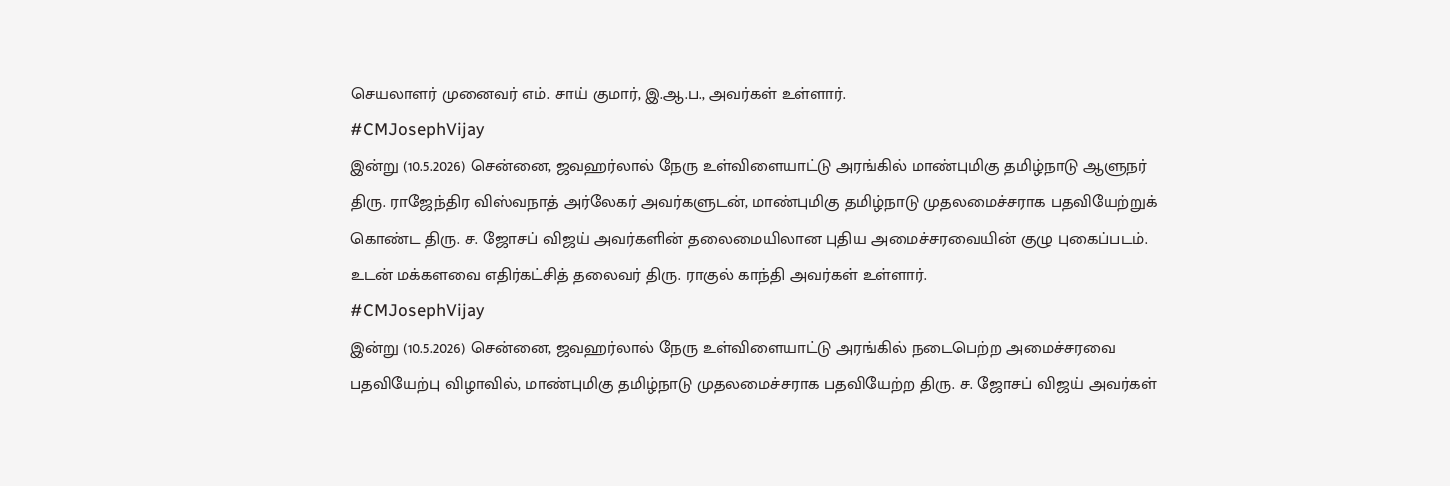செயலாளர் முனைவர் எம். சாய் குமார், இ.ஆ.ப., அவர்கள் உள்ளார்.
#CMJosephVijay
இன்று (10.5.2026) சென்னை, ஜவஹர்லால் நேரு உள்விளையாட்டு அரங்கில் மாண்புமிகு தமிழ்நாடு ஆளுநர் திரு. ராஜேந்திர விஸ்வநாத் அர்லேகர் அவர்களுடன், மாண்புமிகு தமிழ்நாடு முதலமைச்சராக பதவியேற்றுக் கொண்ட திரு. ச. ஜோசப் விஜய் அவர்களின் தலைமையிலான புதிய அமைச்சரவையின் குழு புகைப்படம். உடன் மக்களவை எதிர்கட்சித் தலைவர் திரு. ராகுல் காந்தி அவர்கள் உள்ளார்.
#CMJosephVijay
இன்று (10.5.2026) சென்னை, ஜவஹர்லால் நேரு உள்விளையாட்டு அரங்கில் நடைபெற்ற அமைச்சரவை பதவியேற்பு விழாவில், மாண்புமிகு தமிழ்நாடு முதலமைச்சராக பதவியேற்ற திரு. ச. ஜோசப் விஜய் அவர்கள்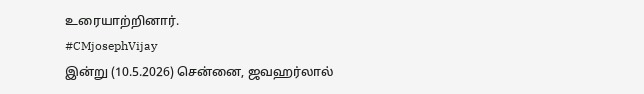உரையாற்றினார்.
#CMjosephVijay
இன்று (10.5.2026) சென்னை, ஜவஹர்லால்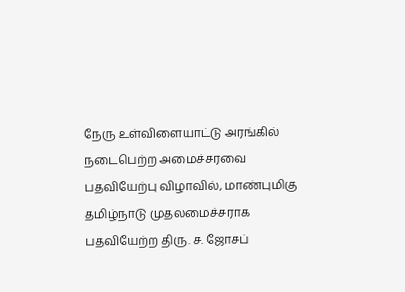நேரு உள்விளையாட்டு அரங்கில் நடைபெற்ற அமைச்சரவை பதவியேற்பு விழாவில், மாண்புமிகு தமிழ்நாடு முதலமைச்சராக பதவியேற்ற திரு. ச. ஜோசப்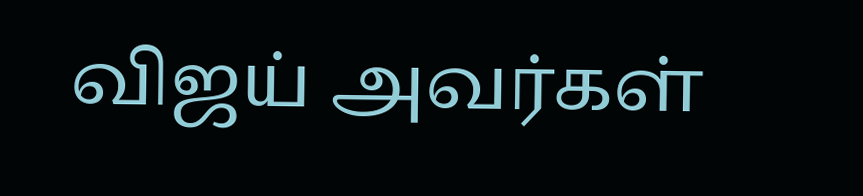விஜய் அவர்கள்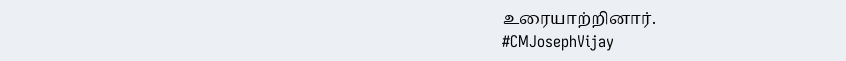உரையாற்றினார்.
#CMJosephVijay